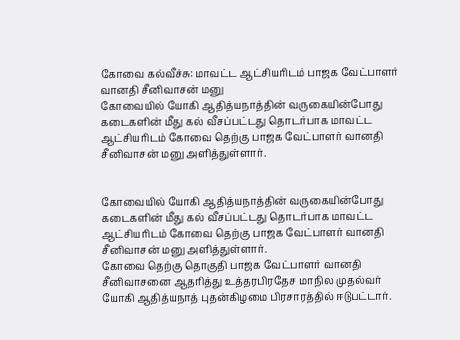கோவை கல்வீச்சு: மாவட்ட ஆட்சியரிடம் பாஜக வேட்பாளர் வானதி சீனிவாசன் மனு
கோவையில் யோகி ஆதித்யநாத்தின் வருகையின்போது கடைகளின் மீது கல் வீசப்பட்டது தொடர்பாக மாவட்ட ஆட்சியரிடம் கோவை தெற்கு பாஜக வேட்பாளர் வானதி சீனிவாசன் மனு அளித்துள்ளார்.


கோவையில் யோகி ஆதித்யநாத்தின் வருகையின்போது கடைகளின் மீது கல் வீசப்பட்டது தொடர்பாக மாவட்ட ஆட்சியரிடம் கோவை தெற்கு பாஜக வேட்பாளர் வானதி சீனிவாசன் மனு அளித்துள்ளார்.
கோவை தெற்கு தொகுதி பாஜக வேட்பாளர் வானதி சீனிவாசனை ஆதரித்து உத்தரபிரதேச மாநில முதல்வர் யோகி ஆதித்யநாத் புதன்கிழமை பிரசாரத்தில் ஈடுபட்டார்.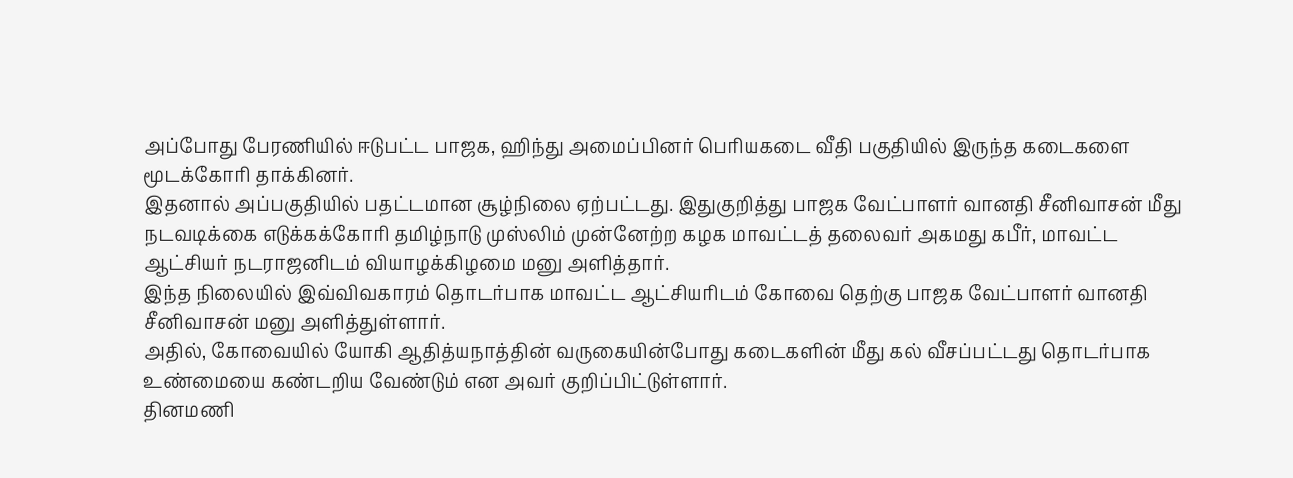அப்போது பேரணியில் ஈடுபட்ட பாஜக, ஹிந்து அமைப்பினர் பெரியகடை வீதி பகுதியில் இருந்த கடைகளை மூடக்கோரி தாக்கினர்.
இதனால் அப்பகுதியில் பதட்டமான சூழ்நிலை ஏற்பட்டது. இதுகுறித்து பாஜக வேட்பாளர் வானதி சீனிவாசன் மீது நடவடிக்கை எடுக்கக்கோரி தமிழ்நாடு முஸ்லிம் முன்னேற்ற கழக மாவட்டத் தலைவர் அகமது கபீர், மாவட்ட ஆட்சியர் நடராஜனிடம் வியாழக்கிழமை மனு அளித்தார்.
இந்த நிலையில் இவ்விவகாரம் தொடர்பாக மாவட்ட ஆட்சியரிடம் கோவை தெற்கு பாஜக வேட்பாளர் வானதி சீனிவாசன் மனு அளித்துள்ளார்.
அதில், கோவையில் யோகி ஆதித்யநாத்தின் வருகையின்போது கடைகளின் மீது கல் வீசப்பட்டது தொடர்பாக உண்மையை கண்டறிய வேண்டும் என அவர் குறிப்பிட்டுள்ளார்.
தினமணி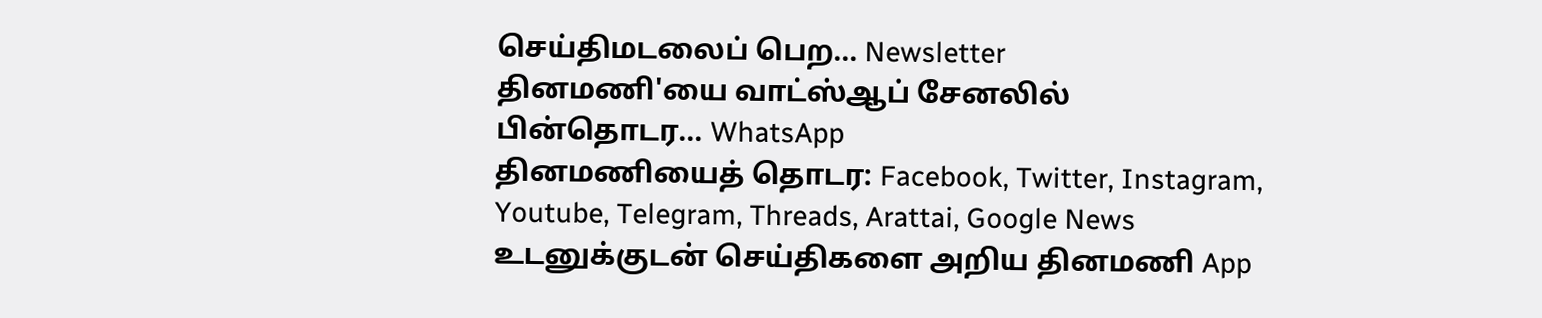செய்திமடலைப் பெற... Newsletter
தினமணி'யை வாட்ஸ்ஆப் சேனலில் பின்தொடர... WhatsApp
தினமணியைத் தொடர: Facebook, Twitter, Instagram, Youtube, Telegram, Threads, Arattai, Google News
உடனுக்குடன் செய்திகளை அறிய தினமணி App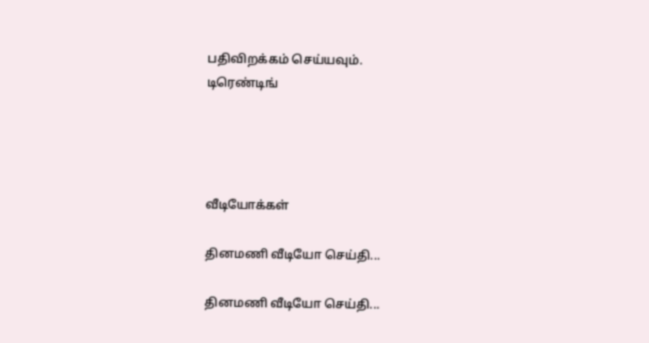பதிவிறக்கம் செய்யவும்.
டிரெண்டிங்




வீடியோக்கள்

தினமணி வீடியோ செய்தி...

தினமணி வீடியோ செய்தி...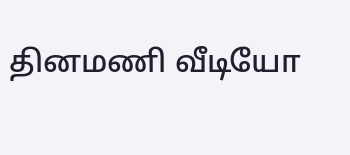தினமணி வீடியோ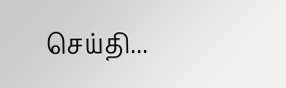செய்தி...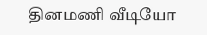தினமணி வீடியோ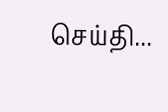செய்தி...